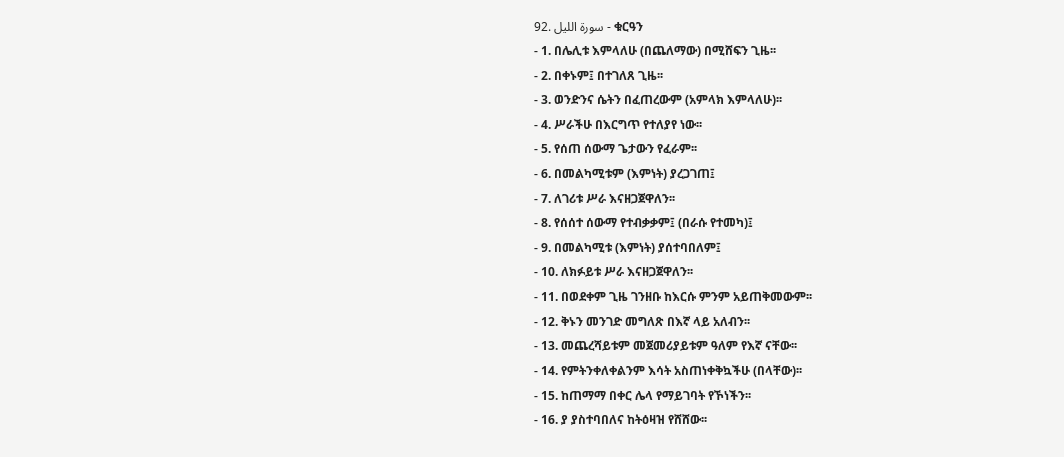92. سورة الليل - ቁርዓን
- 1. በሌሊቱ እምላለሁ (በጨለማው) በሚሸፍን ጊዜ፡፡
- 2. በቀኑም፤ በተገለጸ ጊዜ፡፡
- 3. ወንድንና ሴትን በፈጠረውም (አምላክ እምላለሁ)፡፡
- 4. ሥራችሁ በእርግጥ የተለያየ ነው፡፡
- 5. የሰጠ ሰውማ ጌታውን የፈራም፡፡
- 6. በመልካሚቱም (እምነት) ያረጋገጠ፤
- 7. ለገሪቱ ሥራ እናዘጋጀዋለን፡፡
- 8. የሰሰተ ሰውማ የተብቃቃም፤ (በራሱ የተመካ)፤
- 9. በመልካሚቱ (እምነት) ያሰተባበለም፤
- 10. ለክፉይቱ ሥራ እናዘጋጀዋለን፡፡
- 11. በወደቀም ጊዜ ገንዘቡ ከእርሱ ምንም አይጠቅመውም፡፡
- 12. ቅኑን መንገድ መግለጽ በእኛ ላይ አለብን፡፡
- 13. መጨረሻይቱም መጀመሪያይቱም ዓለም የእኛ ናቸው፡፡
- 14. የምትንቀለቀልንም እሳት አስጠነቀቅኳችሁ (በላቸው)፡፡
- 15. ከጠማማ በቀር ሌላ የማይገባት የኾነችን፡፡
- 16. ያ ያስተባበለና ከትዕዛዝ የሸሸው፡፡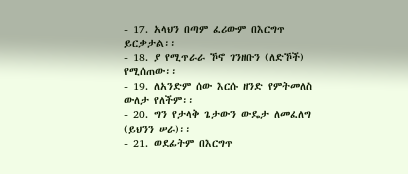- 17. አላህን በጣም ፈሪውም በእርግጥ ይርቃታል፡፡
- 18. ያ የሚጥራራ ኾኖ ገንዘቡን (ለድኾች) የሚሰጠው፡፡
- 19. ለአንድም ሰው እርሱ ዘንድ የምትመለስ ውለታ የለችም፡፡
- 20. ግን የታላቅ ጌታውን ውዴታ ለመፈለግ (ይህንን ሠራ)፡፡
- 21. ወደፊትም በእርግጥ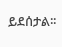ይደሰታል፡፡